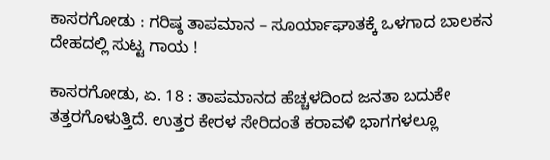ಕಾಸರಗೋಡು : ಗರಿಷ್ಠ ತಾಪಮಾನ – ಸೂರ್ಯಾಘಾತಕ್ಕೆ ಒಳಗಾದ ಬಾಲಕನ ದೇಹದಲ್ಲಿ ಸುಟ್ಟ ಗಾಯ !

ಕಾಸರಗೋಡು, ಏ. 18 : ತಾಪಮಾನದ ಹೆಚ್ಚಳದಿಂದ ಜನತಾ ಬದುಕೇ ತತ್ತರಗೊಳುತ್ತಿದೆ. ಉತ್ತರ ಕೇರಳ ಸೇರಿದಂತೆ ಕರಾವಳಿ ಭಾಗಗಳಲ್ಲೂ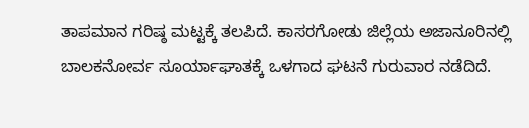ತಾಪಮಾನ ಗರಿಷ್ಠ ಮಟ್ಟಕ್ಕೆ ತಲಪಿದೆ. ಕಾಸರಗೋಡು ಜಿಲ್ಲೆಯ ಅಜಾನೂರಿನಲ್ಲಿ ಬಾಲಕನೋರ್ವ ಸೂರ್ಯಾಘಾತಕ್ಕೆ ಒಳಗಾದ ಘಟನೆ ಗುರುವಾರ ನಡೆದಿದೆ.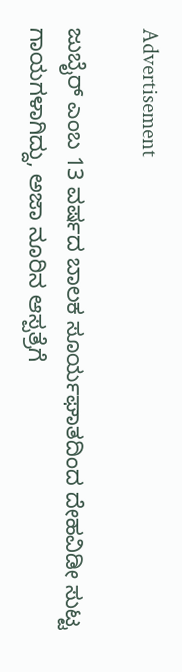Advertisement

ಜುಬೈರ್ ಎಂಬ 13 ವರ್ಷದ ಬಾಲಕ ಸೂರ್ಯಘಾತದಿಂದ ದೇಹವಿಡೀ ಸುಟ್ಟ ಗಾಯಗಳಾಗಿದ್ದು, ಅಜಾ ನೂರಿನ ಆಸ್ಪತ್ರೆಗೆ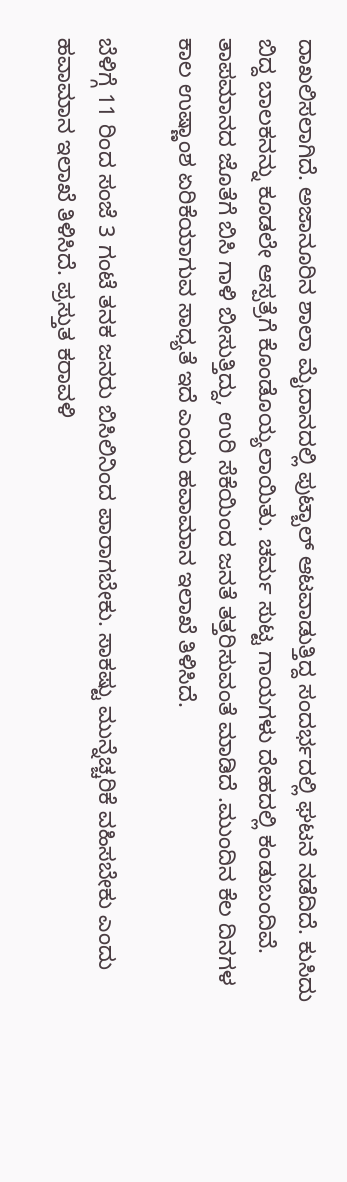ದಾಖಲಿಸಲಾಗಿದೆ. ಅಜಾನೂರಿನ ಶಾಲಾ ಮೈದಾನದಲ್ಲಿ ಪುಟ್ಬಾಲ್ ಆಟವಾಡುತ್ತಿದ್ದ ಸಂದರ್ಭದಲ್ಲಿ ಘಟನೆ ನಡೆದಿದೆ. ಕುಸಿದು ಬಿದ್ದ ಬಾಲಕನನ್ನು ಕೂಡಲೇ ಆಸ್ಪತ್ರೆಗೆ ಕೊಂಡೊಯ್ಯಲಾಯಿತು. ಚರ್ಮ ಸುಟ್ಟ ಗಾಯಗಳು ದೇಹದಲ್ಲಿ ಕಂಡುಬಂದಿವೆ. ತಾಪಮಾನದ ಜೊತೆಗೆ ಬಿಸಿ ಗಾಳಿ ಬೀಸುತ್ತಿದ್ದು, ಉರಿ ಸೆಕೆಯಿಂದ ಜನತೆ ತತ್ತರಿಸುವಂತೆ ಮಾಡಿದೆ .ಮುಂದಿನ ಕೆಲ ದಿನಗಳ ಕಾಲ ಉಷ್ಣಾಂಶ ಏರಿಕೆಯಾಗುವ ಸಾಧ್ಯತೆ ಇದೆ ಎಂದು ಹವಾಮಾನ ಇಲಾಖೆ ತಿಳಿಸಿದೆ.

ಬೆಳಿಗ್ಗೆ 11 ರಿಂದ ಸಂಜೆ 3 ಗಂಟೆ ತನಕ ಜನರು ಬಿಸಿಲಿನಿಂದ ಪಾರಾಗಬೇಕು. ಸಾಕಷ್ಟು ಮುನ್ನೆಚ್ಚರಿಕೆ ವಹಿಸಬೇಕು ಎಂದು ಹವಾಮಾನ ಇಲಾಖೆ ತಿಳಿಸಿದೆ. ಪ್ರಸ್ತುತ ಕರಾವಳಿ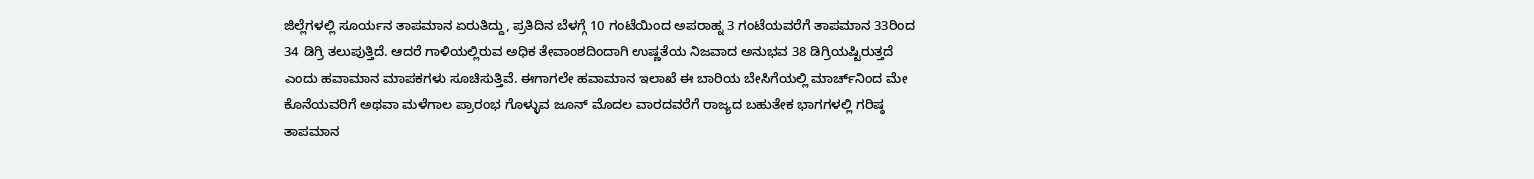ಜಿಲ್ಲೆಗಳಲ್ಲಿ ಸೂರ್ಯನ ತಾಪಮಾನ ಏರುತಿದ್ದು, ಪ್ರತಿದಿನ ಬೆಳಗ್ಗೆ 10 ಗಂಟೆಯಿಂದ ಅಪರಾಹ್ನ 3 ಗಂಟೆಯವರೆಗೆ ತಾಪಮಾನ 33ರಿಂದ 34 ಡಿಗ್ರಿ ತಲುಪುತ್ತಿದೆ. ಆದರೆ ಗಾಳಿಯಲ್ಲಿರುವ ಅಧಿಕ ತೇವಾಂಶದಿಂದಾಗಿ ಉಷ್ಣತೆಯ ನಿಜವಾದ ಅನುಭವ 38 ಡಿಗ್ರಿಯಷ್ಟಿರುತ್ತದೆ ಎಂದು ಹವಾಮಾನ ಮಾಪಕಗಳು ಸೂಚಿಸುತ್ತಿವೆ. ಈಗಾಗಲೇ ಹವಾಮಾನ ಇಲಾಖೆ ಈ ಬಾರಿಯ ಬೇಸಿಗೆಯಲ್ಲಿ ಮಾರ್ಚ್‌ನಿಂದ ಮೇ ಕೊನೆಯವರಿಗೆ ಅಥವಾ ಮಳೆಗಾಲ ಪ್ರಾರಂಭ ಗೊಳ್ಳುವ ಜೂನ್ ಮೊದಲ ವಾರದವರೆಗೆ ರಾಜ್ಯದ ಬಹುತೇಕ ಭಾಗಗಳಲ್ಲಿ ಗರಿಷ್ಠ ತಾಪಮಾನ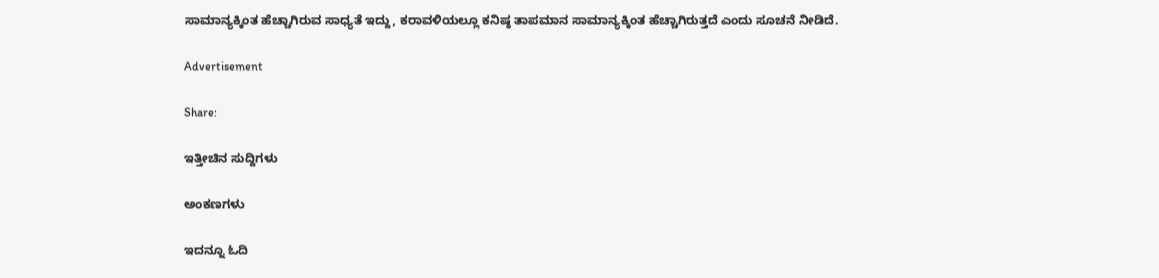ಸಾಮಾನ್ಯಕ್ಕಿಂತ ಹೆಚ್ಚಾಗಿರುವ ಸಾಧ್ಯತೆ ಇದ್ದು, ಕರಾವಳಿಯಲ್ಲೂ ಕನಿಷ್ಠ ತಾಪಮಾನ ಸಾಮಾನ್ಯಕ್ಕಿಂತ ಹೆಚ್ಚಾಗಿರುತ್ತದೆ ಎಂದು ಸೂಚನೆ ನೀಡಿದೆ.

Advertisement

Share:

ಇತ್ತೀಚಿನ ಸುದ್ದಿಗಳು

ಅಂಕಣಗಳು

ಇದನ್ನೂ ಓದಿ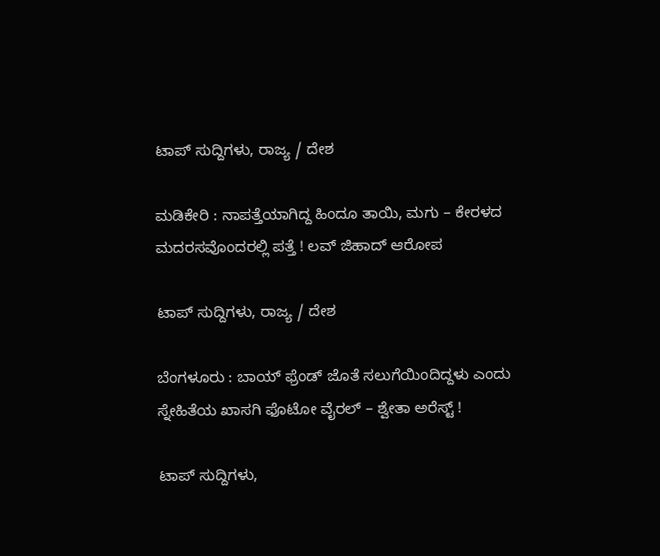ಟಾಪ್ ಸುದ್ದಿಗಳು, ರಾಜ್ಯ / ದೇಶ

ಮಡಿಕೇರಿ : ನಾಪತ್ತೆಯಾಗಿದ್ದ ಹಿಂದೂ ತಾಯಿ, ಮಗು – ಕೇರಳದ ಮದರಸವೊಂದರಲ್ಲಿ ಪತ್ತೆ ! ಲವ್ ಜಿಹಾದ್‌ ಆರೋಪ

ಟಾಪ್ ಸುದ್ದಿಗಳು, ರಾಜ್ಯ / ದೇಶ

ಬೆಂಗಳೂರು : ಬಾಯ್ ಫ್ರೆಂಡ್ ಜೊತೆ ಸಲುಗೆಯಿಂದಿದ್ದಳು ಎಂದು ಸ್ನೇಹಿತೆಯ ಖಾಸಗಿ ಫೊಟೋ ವೈರಲ್ – ಶ್ವೇತಾ ಅರೆಸ್ಟ್ !

ಟಾಪ್ ಸುದ್ದಿಗಳು,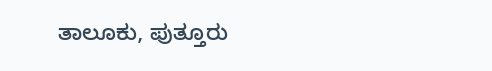ತಾಲೂಕು, ಪುತ್ತೂರು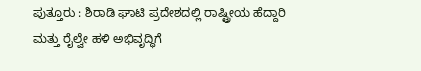ಪುತ್ತೂರು : ಶಿರಾಡಿ ಘಾಟಿ ಪ್ರದೇಶದಲ್ಲಿ ರಾಷ್ಟ್ರೀಯ ಹೆದ್ದಾರಿ ಮತ್ತು ರೈಲ್ವೇ ಹಳಿ ಅಭಿವೃದ್ಧಿಗೆ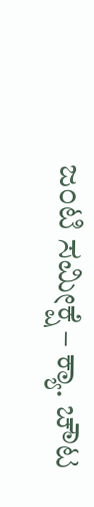ಜಂಟಿ ಸಮೀಕ್ಷೆ – ಕ್ಯಾ. ಚೌಟ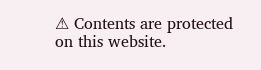⚠ Contents are protected on this website.